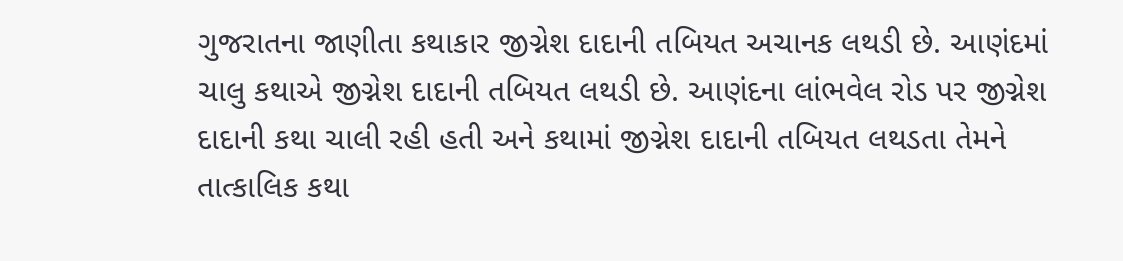ગુજરાતના જાણીતા કથાકાર જીગ્નેશ દાદાની તબિયત અચાનક લથડી છે. આણંદમાં ચાલુ કથાએ જીગ્નેશ દાદાની તબિયત લથડી છે. આણંદના લાંભવેલ રોડ પર જીગ્નેશ દાદાની કથા ચાલી રહી હતી અને કથામાં જીગ્નેશ દાદાની તબિયત લથડતા તેમને તાત્કાલિક કથા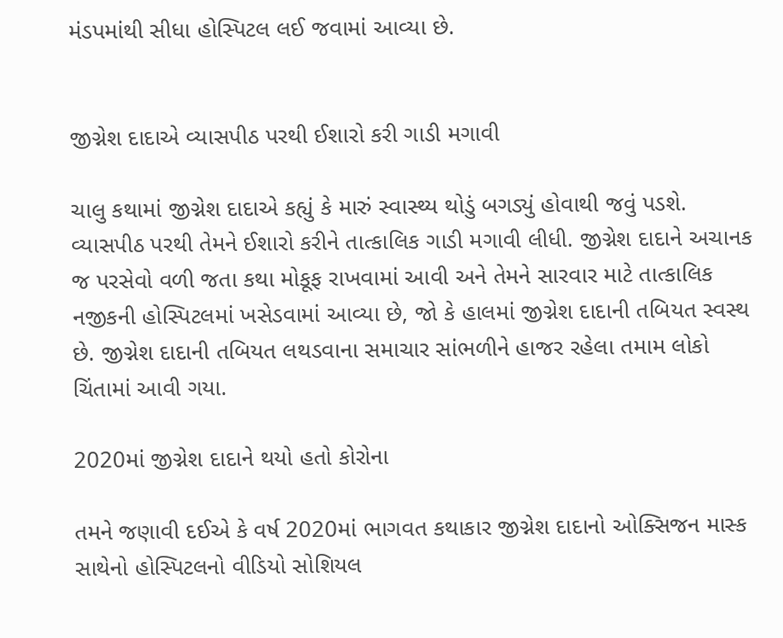મંડપમાંથી સીધા હોસ્પિટલ લઈ જવામાં આવ્યા છે.


જીગ્નેશ દાદાએ વ્યાસપીઠ પરથી ઈશારો કરી ગાડી મગાવી

ચાલુ કથામાં જીગ્નેશ દાદાએ કહ્યું કે મારું સ્વાસ્થ્ય થોડું બગડ્યું હોવાથી જવું પડશે. વ્યાસપીઠ પરથી તેમને ઈશારો કરીને તાત્કાલિક ગાડી મગાવી લીધી. જીગ્નેશ દાદાને અચાનક જ પરસેવો વળી જતા કથા મોકૂફ રાખવામાં આવી અને તેમને સારવાર માટે તાત્કાલિક નજીકની હોસ્પિટલમાં ખસેડવામાં આવ્યા છે, જો કે હાલમાં જીગ્નેશ દાદાની તબિયત સ્વસ્થ છે. જીગ્નેશ દાદાની તબિયત લથડવાના સમાચાર સાંભળીને હાજર રહેલા તમામ લોકો ચિંતામાં આવી ગયા.

2020માં જીગ્નેશ દાદાને થયો હતો કોરોના

તમને જણાવી દઈએ કે વર્ષ 2020માં ભાગવત કથાકાર જીગ્નેશ દાદાનો ઓક્સિજન માસ્ક સાથેનો હોસ્પિટલનો વીડિયો સોશિયલ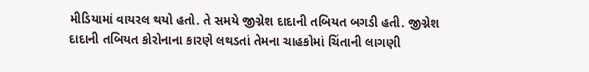મીડિયામાં વાયરલ થયો હતો. તે સમયે જીગ્નેશ દાદાની તબિયત બગડી હતી. જીગ્નેશ દાદાની તબિયત કોરોનાના કારણે લથડતાં તેમના ચાહકોમાં ચિંતાની લાગણી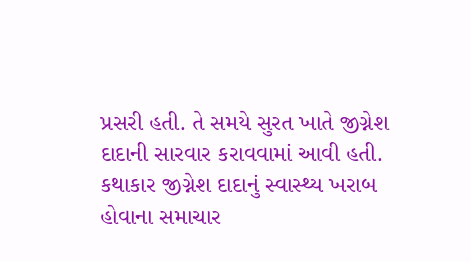પ્રસરી હતી. તે સમયે સુરત ખાતે જીગ્નેશ દાદાની સારવાર કરાવવામાં આવી હતી. કથાકાર જીગ્નેશ દાદાનું સ્વાસ્થ્ય ખરાબ હોવાના સમાચાર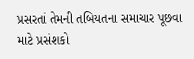પ્રસરતાં તેમની તબિયતના સમાચાર પૂછવા માટે પ્રસંશકો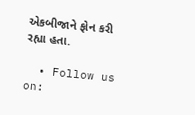એકબીજાને ફોન કરી રહ્યા હતા.

  • Follow us on: